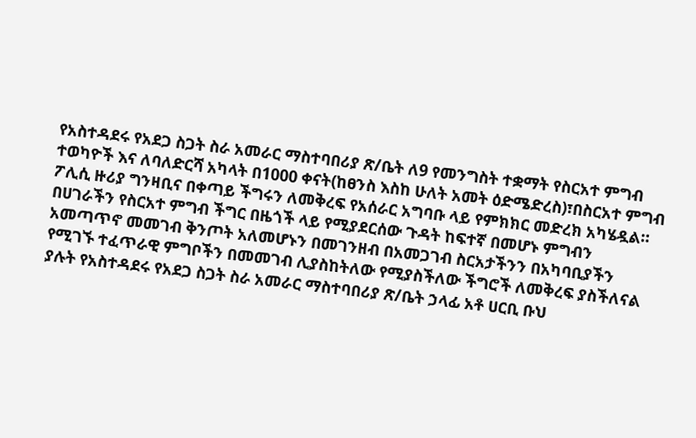የአስተዳደሩ የአደጋ ስጋት ስራ አመራር ማስተባበሪያ ጽ/ቤት ለ9 የመንግስት ተቋማት የስርአተ ምግብ ተወካዮች እና ለባለድርሻ አካላት በ1000 ቀናት(ከፀንስ እስከ ሁለት አመት ዕድሜድረስ)፣በስርአተ ምግብ ፖሊሲ ዙሪያ ግንዛቢና በቀጣይ ችግሩን ለመቅረፍ የአሰራር አግባቡ ላይ የምክክር መድረክ አካሄዷል።
በሀገራችን የስርአተ ምግብ ችግር በዜጎች ላይ የሚያደርሰው ጉዳት ከፍተኛ በመሆኑ ምግብን አመጣጥኖ መመገብ ቅንጦት አለመሆኑን በመገንዘብ በአመጋገብ ስርአታችንን በአካባቢያችን የሚገኙ ተፈጥራዊ ምግቦችን በመመገብ ሊያስከትለው የሚያስችለው ችግሮች ለመቅረፍ ያስችለናል ያሉት የአስተዳደሩ የአደጋ ስጋት ስራ አመራር ማስተባበሪያ ጽ/ቤት ኃላፊ አቶ ሀርቢ ቡህ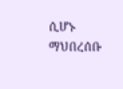ሲሆኑ ማህበረሰቡ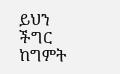ይህን ችግር ከግምት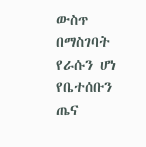ውስጥ በማስገባት የራሱን ሆነ የቤተሰቡን ጤና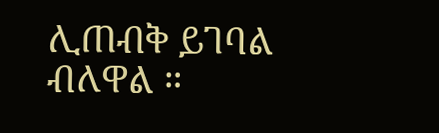ሊጠብቅ ይገባል ብለዋል ።